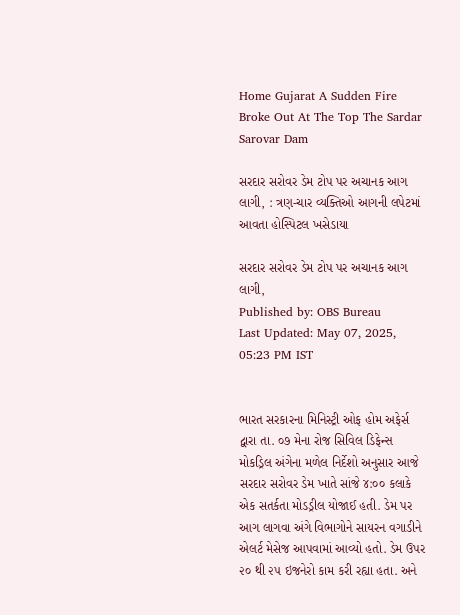Home Gujarat A Sudden Fire Broke Out At The Top The Sardar Sarovar Dam

સરદાર સરોવર ડેમ ટોપ પર અચાનક આગ લાગી, : ત્રણ-ચાર વ્યક્તિઓ આગની લપેટમાં આવતા હોસ્પિટલ ખસેડાયા

સરદાર સરોવર ડેમ ટોપ પર અચાનક આગ લાગી,
Published by: OBS Bureau
Last Updated: May 07, 2025, 05:23 PM IST


ભારત સરકારના મિનિસ્ટ્રી ઓફ હોમ અફેર્સ દ્વારા તા. ૦૭ મેના રોજ સિવિલ ડિફેન્સ મોકડ્રિલ અંગેના મળેલ નિર્દેશો અનુસાર આજે સરદાર સરોવર ડેમ ખાતે સાંજે ૪:૦૦ કલાકે એક સતર્કતા મોડડ્રીલ યોજાઈ હતી. ડેમ પર આગ લાગવા અંગે વિભાગોને સાયરન વગાડીને એલર્ટ મેસેજ આપવામાં આવ્યો હતો. ડેમ ઉપર ૨૦ થી ૨૫ ઇજનેરો કામ કરી રહ્યા હતા. અને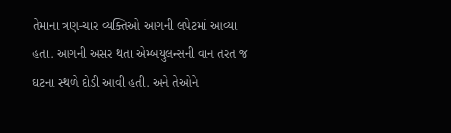તેમાના ત્રણ-ચાર વ્યક્તિઓ આગની લપેટમાં આવ્યા હતા. આગની અસર થતા એમ્બયુલન્સની વાન તરત જ ઘટના સ્થળે દોડી આવી હતી. અને તેઓને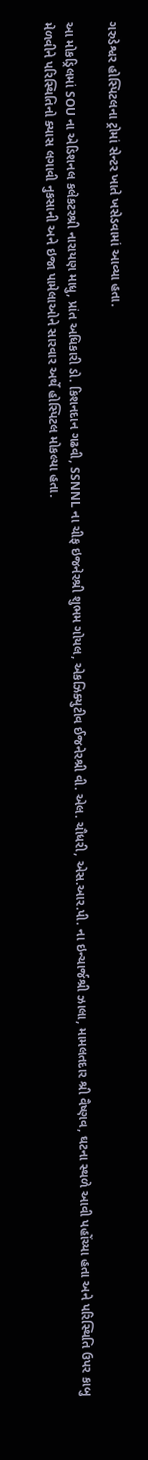ગરુડેશ્વર હોસ્પિટલના ટ્રોમાં સેન્ટર ખાતે ખસેડવામાં આવ્યા હતા.

આ મોકડ્રિલમાં SOU ના એડિશનલ કલેકટરશ્રી નારાયણ માધુ, પ્રાંત અધિકારી ડો. કિશનદાન ગઢવી, SSNNL ના ચીફ ઇજનેરશ્રી શુભમ ગોયલ, એકઝિક્યુટીવ ઈજનેરશ્રી વી. એલ. ચૌધરી, એસ.આર.પી. ના ઇન્ચાર્જશ્રી ઝાલા, મામલતદાર શ્રી વૈષ્ણવ, ઘટના સ્થળે આવી પહોંચ્યા હતા અને પરિસ્થિતિ ઉપર કાબુ મેળવીને પરિસ્થિતિનો ક્યાસ લગાવી નુકસાની અને ઇજા પામેલાઓને સારવાર અર્થે હોસ્પિટલ મોકલ્યા હતા.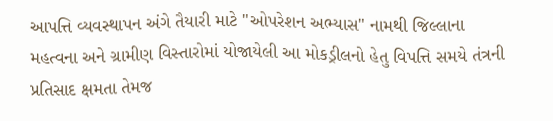આપત્તિ વ્યવસ્થાપન અંગે તૈયારી માટે "ઓપરેશન અભ્યાસ" નામથી જિલ્લાના મહત્વના અને ગ્રામીણ વિસ્તારોમાં યોજાયેલી આ મોકડ્રીલનો હેતુ વિપત્તિ સમયે તંત્રની પ્રતિસાદ ક્ષમતા તેમજ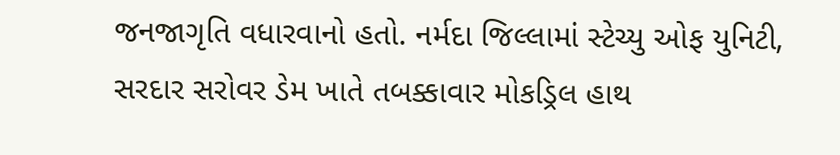જનજાગૃતિ વધારવાનો હતો. નર્મદા જિલ્લામાં સ્ટેચ્યુ ઓફ યુનિટી, સરદાર સરોવર ડેમ ખાતે તબક્કાવાર મોકડ્રિલ હાથ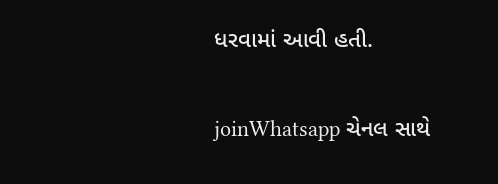ધરવામાં આવી હતી.

joinWhatsapp ચેનલ સાથે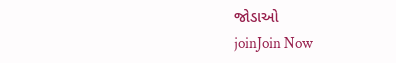જોડાઓ
joinJoin Now